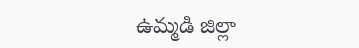ఉమ్మడి జిల్లా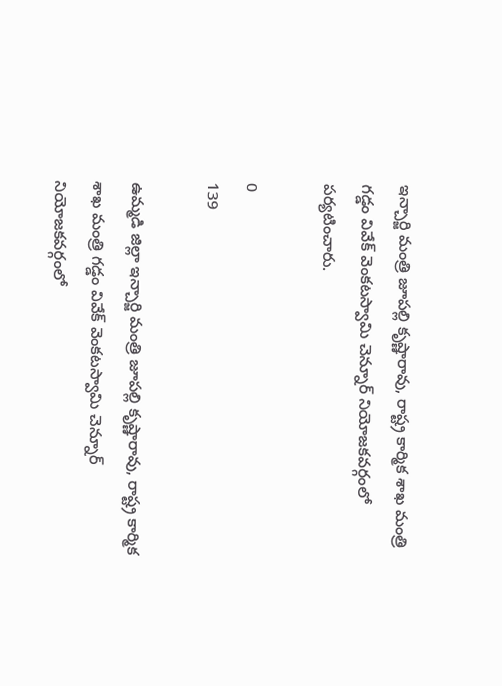ఇన్చార్జి మంత్రి జూపల్లి కృష్ణారావు, రాష్ట్ర కార్మిక శాఖ మంత్రి గడ్డం వివేక్ వెంకటస్వామి చెన్నూర్ నియోజకవర్గంలో పర్యటించారు.

0
139

ఉమ్మడి జిల్లా ఇన్చార్జి మంత్రి జూపల్లి కృష్ణారావు, రాష్ట్ర కార్మిక శాఖ మంత్రి గడ్డం వివేక్ వెంకటస్వామి చెన్నూర్ నియోజకవర్గంలో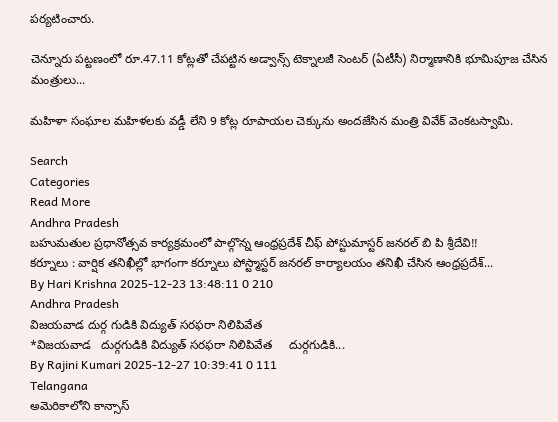పర్యటించారు.

చెన్నూరు పట్టణంలో రూ.47.11 కోట్లతో చేపట్టిన అడ్వాన్స్ టెక్నాలజీ సెంటర్ (ఏటీసీ) నిర్మాణానికి భూమిపూజ చేసిన మంత్రులు...

మహిళా సంఘాల మహిళలకు వడ్డీ లేని 9 కోట్ల రూపాయల చెక్కును అందజేసిన మంత్రి వివేక్ వెంకటస్వామి.

Search
Categories
Read More
Andhra Pradesh
బహుమతుల ప్రధానోత్సవ కార్యక్రమంలో పాల్గొన్న ఆంధ్రప్రదేశ్ చీఫ్ పోస్టుమాస్టర్ జనరల్ బి పి శ్రీదేవి!!
కర్నూలు : వార్షిక తనిఖీల్లో భాగంగా కర్నూలు పోస్ట్మాస్టర్ జనరల్ కార్యాలయం తనిఖీ చేసిన ఆంధ్రప్రదేశ్...
By Hari Krishna 2025-12-23 13:48:11 0 210
Andhra Pradesh
విజయవాడ దుర్గ గుడికి విద్యుత్ సరఫరా నిలిపివేత
*విజయవాడ   దుర్గగుడికి విద్యుత్‌ సరఫరా నిలిపివేత     దుర్గగుడికి...
By Rajini Kumari 2025-12-27 10:39:41 0 111
Telangana
అమెరికాలోని కాన్సాస్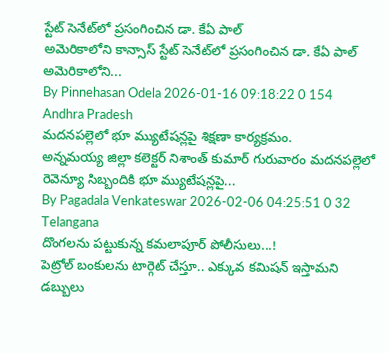స్టేట్ సెనేట్‌లో ప్రసంగించిన డా. కేఏ పాల్
అమెరికాలోని కాన్సాస్ స్టేట్ సెనేట్‌లో ప్రసంగించిన డా. కేఏ పాల్  అమెరికాలోని...
By Pinnehasan Odela 2026-01-16 09:18:22 0 154
Andhra Pradesh
మదనపల్లెలో భూ మ్యుటేషన్లపై శిక్షణా కార్యక్రమం.
అన్నమయ్య జిల్లా కలెక్టర్ నిశాంత్ కుమార్ గురువారం మదనపల్లెలో రెవెన్యూ సిబ్బందికి భూ మ్యుటేషన్లపై...
By Pagadala Venkateswar 2026-02-06 04:25:51 0 32
Telangana
దొంగలను పట్టుకున్న కమలాపూర్ పోలీసులు...!
పెట్రోల్ బంకులను టార్గెట్ చేస్తూ.. ఎక్కువ కమిషన్ ఇస్తామని డబ్బులు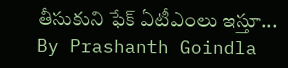తీసుకుని ఫేక్ ఏటీఎంలు ఇస్తూ...
By Prashanth Goindla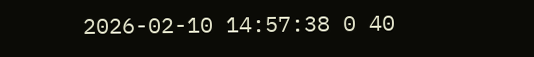2026-02-10 14:57:38 0 40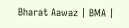Bharat Aawaz | BMA |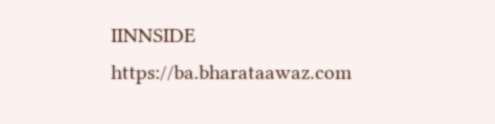IINNSIDE https://ba.bharataawaz.com